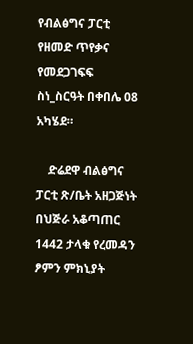የብልፅግና ፓርቲ የዘመድ ጥየቃና የመደጋገፍፍ ስነ_ስርዓት በቀበሌ 08 አካሄደ።

    ድሬደዋ ብልፅግና ፓርቲ ጽ/ቤት አዘጋጅነት በህጅራ አቆጣጠር 1442 ታላቁ የረመዳን ፆምን ምክኒያት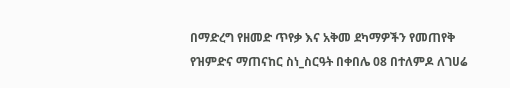በማድረግ የዘመድ ጥየቃ እና አቅመ ደካማዎችን የመጠየቅ የዝምድና ማጠናከር ስነ_ስርዓት በቀበሌ 08 በተለምዶ ለገሀሬ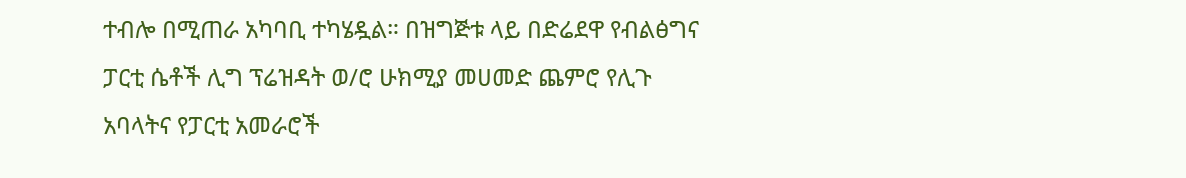ተብሎ በሚጠራ አካባቢ ተካሄዷል። በዝግጅቱ ላይ በድሬደዋ የብልፅግና ፓርቲ ሴቶች ሊግ ፕሬዝዳት ወ/ሮ ሁክሚያ መሀመድ ጨምሮ የሊጉ አባላትና የፓርቲ አመራሮች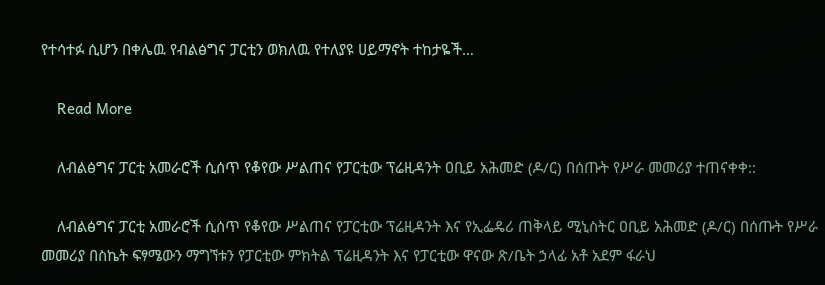የተሳተፉ ሲሆን በቀሌዉ የብልፅግና ፓርቲን ወክለዉ የተለያዩ ሀይማኖት ተከታዬች…

    Read More

    ለብልፅግና ፓርቲ አመራሮች ሲሰጥ የቆየው ሥልጠና የፓርቲው ፕሬዚዳንት ዐቢይ አሕመድ (ዶ/ር) በሰጡት የሥራ መመሪያ ተጠናቀቀ::

    ለብልፅግና ፓርቲ አመራሮች ሲሰጥ የቆየው ሥልጠና የፓርቲው ፕሬዚዳንት እና የኢፌዴሪ ጠቅላይ ሚኒስትር ዐቢይ አሕመድ (ዶ/ር) በሰጡት የሥራ መመሪያ በስኬት ፍፃሜውን ማግኘቱን የፓርቲው ምክትል ፕሬዚዳንት እና የፓርቲው ዋናው ጽ/ቤት ኃላፊ አቶ አደም ፋራህ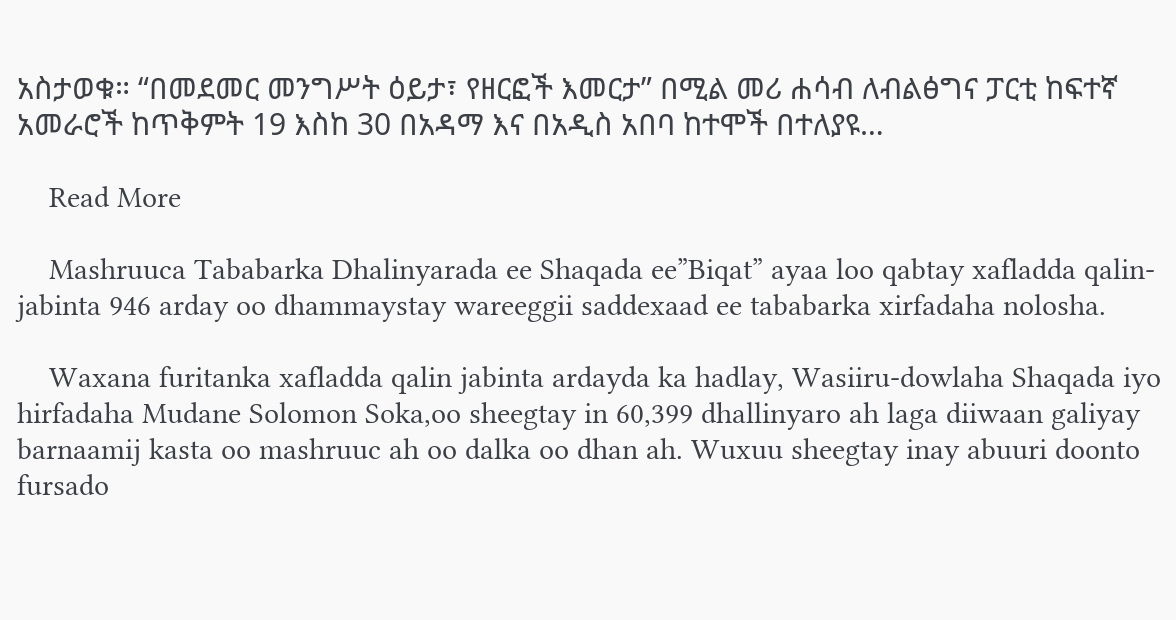አስታወቁ። “በመደመር መንግሥት ዕይታ፣ የዘርፎች እመርታ” በሚል መሪ ሐሳብ ለብልፅግና ፓርቲ ከፍተኛ አመራሮች ከጥቅምት 19 እስከ 30 በአዳማ እና በአዲስ አበባ ከተሞች በተለያዩ…

    Read More

    Mashruuca Tababarka Dhalinyarada ee Shaqada ee”Biqat” ayaa loo qabtay xafladda qalin-jabinta 946 arday oo dhammaystay wareeggii saddexaad ee tababarka xirfadaha nolosha.

    Waxana furitanka xafladda qalin jabinta ardayda ka hadlay, Wasiiru-dowlaha Shaqada iyo hirfadaha Mudane Solomon Soka,oo sheegtay in 60,399 dhallinyaro ah laga diiwaan galiyay barnaamij kasta oo mashruuc ah oo dalka oo dhan ah. Wuxuu sheegtay inay abuuri doonto fursado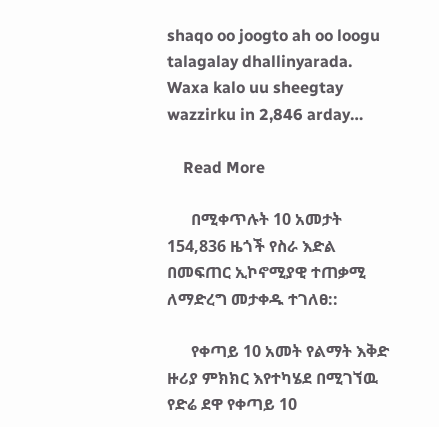shaqo oo joogto ah oo loogu talagalay dhallinyarada. Waxa kalo uu sheegtay wazzirku in 2,846 arday…

    Read More

      በሚቀጥሉት 10 አመታት 154,836 ዜጎች የስራ እድል በመፍጠር ኢኮኖሚያዊ ተጠቃሚ ለማድረግ መታቀዱ ተገለፀ::

      የቀጣይ 10 አመት የልማት እቅድ ዙሪያ ምክክር እየተካሄደ በሚገኘዉ የድሬ ደዋ የቀጣይ 10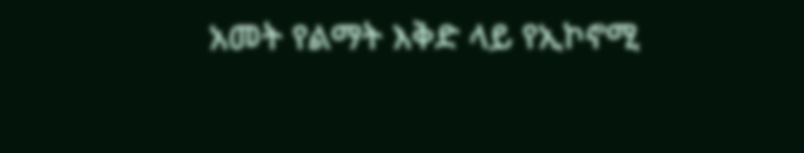አመት የልማት እቅድ ላይ የኢኮኖሚ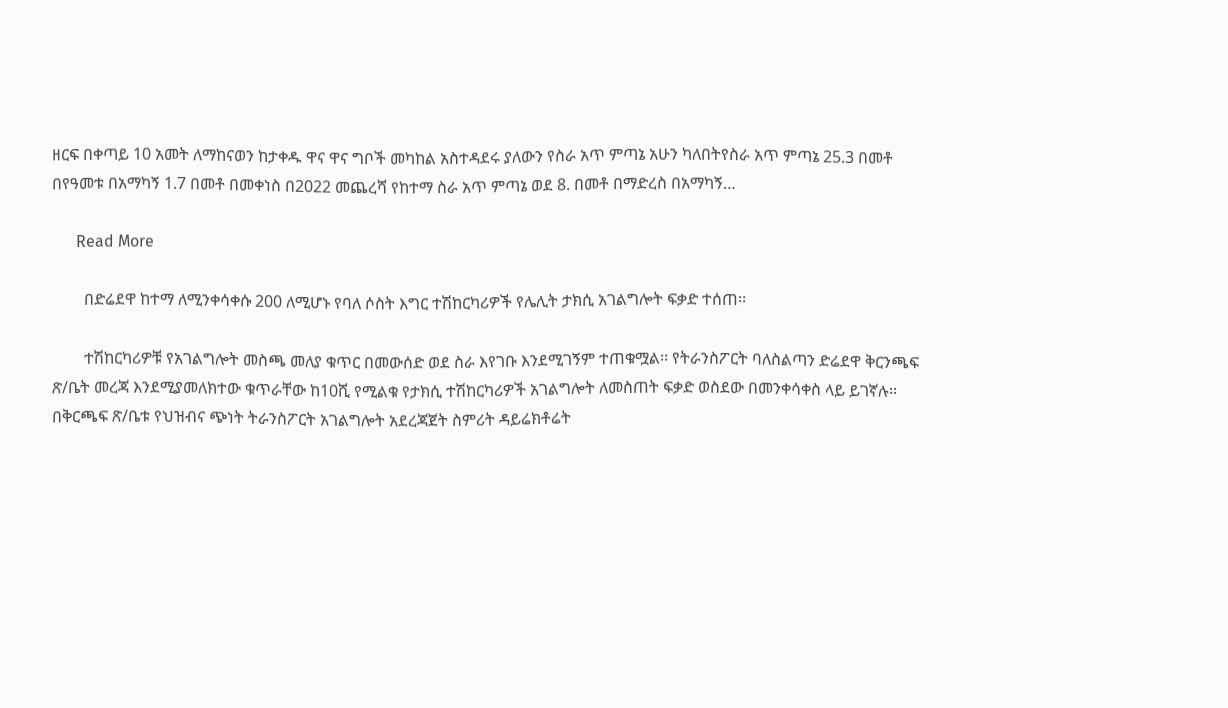ዘርፍ በቀጣይ 10 አመት ለማከናወን ከታቀዱ ዋና ዋና ግቦች መካከል አስተዳደሩ ያለውን የስራ አጥ ምጣኔ አሁን ካለበትየስራ አጥ ምጣኔ 25.3 በመቶ በየዓመቱ በአማካኝ 1.7 በመቶ በመቀነስ በ2022 መጨረሻ የከተማ ስራ አጥ ምጣኔ ወደ 8. በመቶ በማድረስ በአማካኝ…

      Read More

        በድሬደዋ ከተማ ለሚንቀሳቀሱ 200 ለሚሆኑ የባለ ሶስት እግር ተሽከርካሪዎች የሌሊት ታክሲ አገልግሎት ፍቃድ ተሰጠ፡፡

        ተሽከርካሪዎቹ የአገልግሎት መስጫ መለያ ቁጥር በመውሰድ ወደ ስራ እየገቡ እንደሚገኝም ተጠቁሟል፡፡ የትራንስፖርት ባለስልጣን ድሬደዋ ቅርንጫፍ ጽ/ቤት መረጃ እንደሚያመለክተው ቁጥራቸው ከ10ሺ የሚልቁ የታክሲ ተሽከርካሪዎች አገልግሎት ለመስጠት ፍቃድ ወስደው በመንቀሳቀስ ላይ ይገኛሉ፡፡ በቅርጫፍ ጽ/ቤቱ የህዝብና ጭነት ትራንስፖርት አገልግሎት አደረጃጀት ስምሪት ዳይሬክቶሬት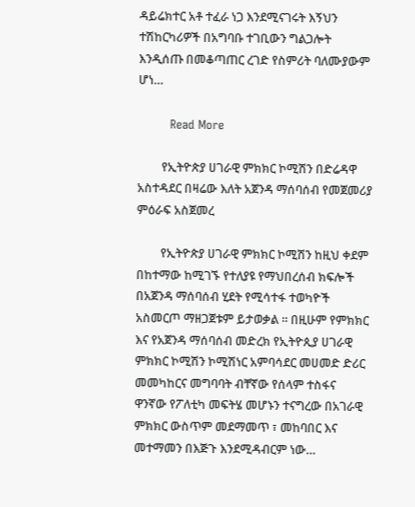ዳይሬክተር አቶ ተፈራ ነጋ እንደሚናገሩት እኝህን ተሽከርካሪዎች በአግባቡ ተገቢውን ግልጋሎት እንዲሰጡ በመቆጣጠር ረገድ የስምሪት ባለሙያውም ሆነ…

        Read More

        የኢትዮጵያ ሀገራዊ ምክክር ኮሚሽን በድሬዳዋ አስተዳደር በዛሬው እለት አጀንዳ ማሰባሰብ የመጀመሪያ ምዕራፍ አስጀመረ

        የኢትዮጵያ ሀገራዊ ምክክር ኮሚሽን ከዚህ ቀደም በከተማው ከሚገኙ የተለያዩ የማህበረሰብ ክፍሎች በአጀንዳ ማሰባሰብ ሂደት የሚሳተፋ ተወካዮች አስመርጦ ማዘጋጀቱም ይታወቃል ። በዚሁም የምክክር እና የአጀንዳ ማሰባሰብ መድረክ የኢትዮጲያ ሀገራዊ ምክክር ኮሚሽን ኮሚሽነር አምባሳደር መሀመድ ድሪር መመካከርና መግባባት ብቸኛው የሰላም ተስፋና ዋንኛው የፖለቲካ መፍትሄ መሆኑን ተናግረው በአገራዊ ምክክር ውስጥም መደማመጥ ፣ መከባበር እና መተማመን በእጅጉ እንደሚዳብርም ነው…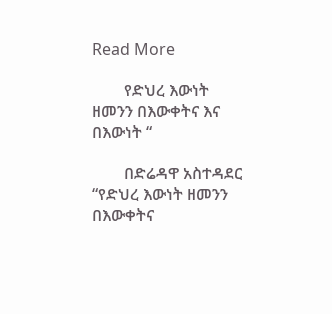Read More

        የድህረ እውነት ዘመንን በእውቀትና እና በእውነት “

        በድሬዳዋ አስተዳደር “የድህረ እውነት ዘመንን በእውቀትና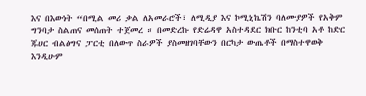እና በእውነት “በሚል መሪ ቃል ለአመራሮች፣ ለሚዲያ እና ኮሚኒኬሽን ባለሙያዎች የአቅም ግንባታ ስልጠና መሰጠት ተጀመረ ። በመድረኩ የድሬዳዋ አስተዳደር ክቡር ከንቲባ አቶ ከድር ጁሀር ብልፅግና ፓርቲ በለውጥ ስራዎች ያስመዘገባቸውን በርካታ ውጤቶች በማስተዋወቅ እንዲሁም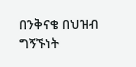በንቅናቄ በህዝብ ግኝኙነት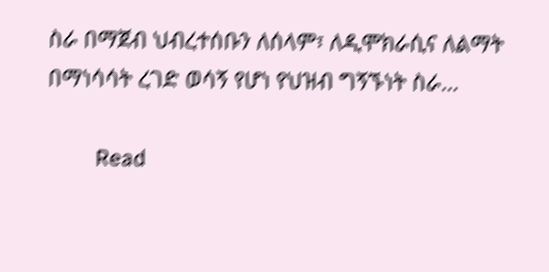ስራ በማጀብ ህብረተሰቡን ለሰላም፣ ለዲሞክራሲና ለልማት በማነሳሳት ረገድ ወሳኝ የሆነ የህዝብ ግኝኙነት ስራ…

        Read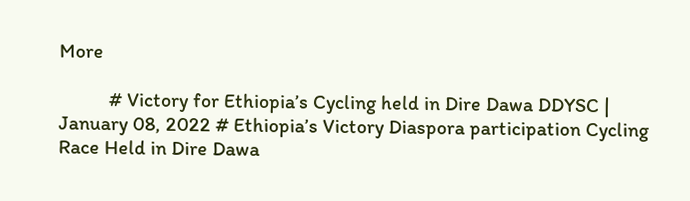More

          # Victory for Ethiopia’s Cycling held in Dire Dawa DDYSC | January 08, 2022 # Ethiopia’s Victory Diaspora participation Cycling Race Held in Dire Dawa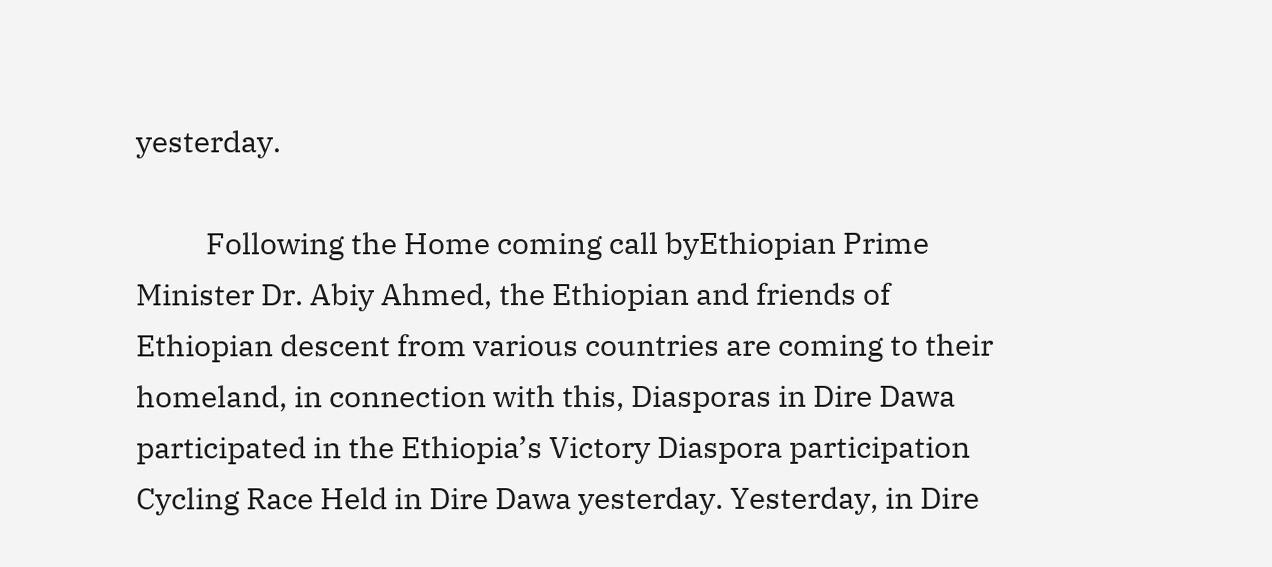yesterday.

          Following the Home coming call byEthiopian Prime Minister Dr. Abiy Ahmed, the Ethiopian and friends of Ethiopian descent from various countries are coming to their homeland, in connection with this, Diasporas in Dire Dawa participated in the Ethiopia’s Victory Diaspora participation Cycling Race Held in Dire Dawa yesterday. Yesterday, in Dire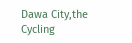Dawa City,the Cycling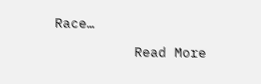Race…

          Read More